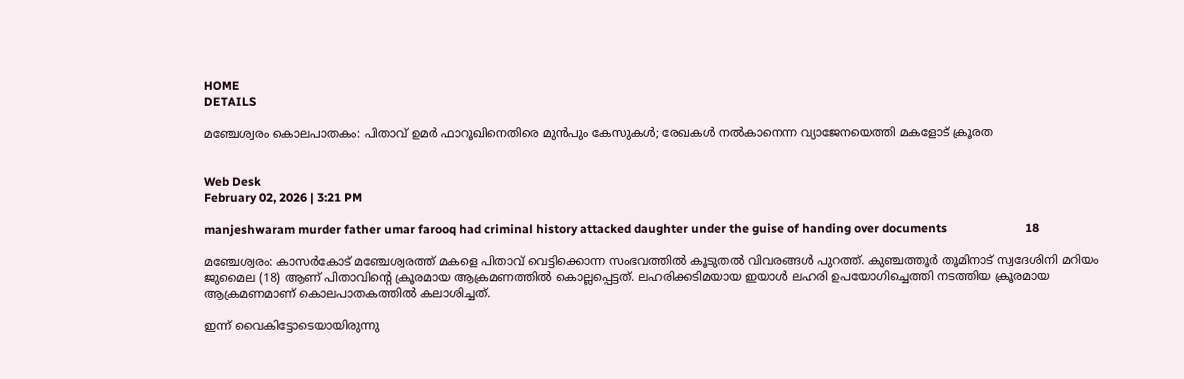HOME
DETAILS

മഞ്ചേശ്വരം കൊലപാതകം: പിതാവ് ഉമർ ഫാറൂഖിനെതിരെ മുൻപും കേസുകൾ; രേഖകൾ നൽകാനെന്ന വ്യാജേനയെത്തി മകളോട് ക്രൂരത


Web Desk
February 02, 2026 | 3:21 PM

manjeshwaram murder father umar farooq had criminal history attacked daughter under the guise of handing over documents                          18

മഞ്ചേശ്വരം: കാസർകോട് മഞ്ചേശ്വരത്ത് മകളെ പിതാവ് വെട്ടിക്കൊന്ന സംഭവത്തിൽ കൂടുതൽ വിവരങ്ങൾ പുറത്ത്. കുഞ്ചത്തൂർ തൂമിനാട് സ്വദേശിനി മറിയം ജുമൈല (18) ആണ് പിതാവിന്റെ ക്രൂരമായ ആക്രമണത്തിൽ കൊല്ലപ്പെട്ടത്. ലഹരിക്കടിമയായ ഇയാൾ ലഹരി ഉപയോഗിച്ചെത്തി നടത്തിയ ക്രൂരമായ ആക്രമണമാണ് കൊലപാതകത്തിൽ കലാശിച്ചത്.

ഇന്ന് വൈകിട്ടോടെയായിരുന്നു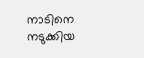നാടിനെ നടുക്കിയ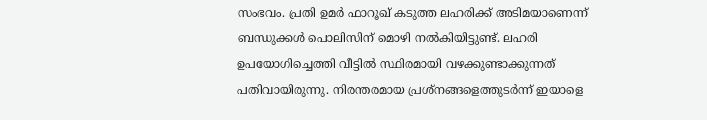സംഭവം. പ്രതി ഉമർ ഫാറൂഖ് കടുത്ത ലഹരിക്ക് അടിമയാണെന്ന് ബന്ധുക്കൾ പൊലിസിന് മൊഴി നൽകിയിട്ടുണ്ട്. ലഹരി ഉപയോഗിച്ചെത്തി വീട്ടിൽ സ്ഥിരമായി വഴക്കുണ്ടാക്കുന്നത് പതിവായിരുന്നു. നിരന്തരമായ പ്രശ്നങ്ങളെത്തുടർന്ന് ഇയാളെ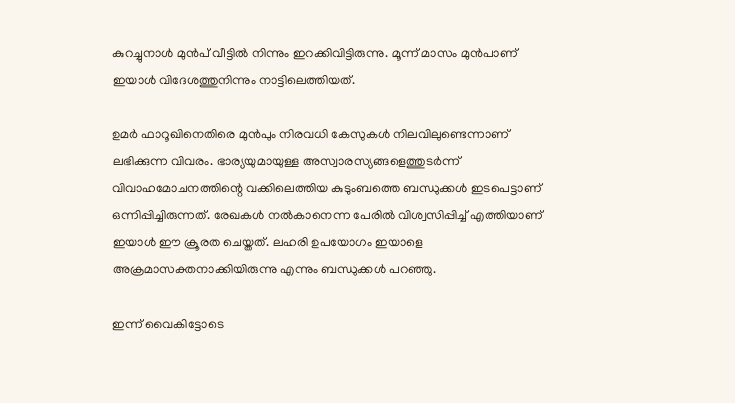കുറച്ചുനാൾ മുൻപ് വീട്ടിൽ നിന്നും ഇറക്കിവിട്ടിരുന്നു. മൂന്ന് മാസം മുൻപാണ് ഇയാൾ വിദേശത്തുനിന്നും നാട്ടിലെത്തിയത്.

ഉമർ ഫാറൂഖിനെതിരെ മുൻപും നിരവധി കേസുകൾ നിലവിലുണ്ടെന്നാണ് ലഭിക്കുന്ന വിവരം. ഭാര്യയുമായുള്ള അസ്വാരസ്യങ്ങളെത്തുടർന്ന് വിവാഹമോചനത്തിന്റെ വക്കിലെത്തിയ കുടുംബത്തെ ബന്ധുക്കൾ ഇടപെട്ടാണ് ഒന്നിപ്പിച്ചിരുന്നത്. രേഖകൾ നൽകാനെന്ന പേരിൽ വിശ്വസിപ്പിച്ച് എത്തിയാണ് ഇയാൾ ഈ ക്രൂരത ചെയ്തത്. ലഹരി ഉപയോഗം ഇയാളെ അക്രമാസക്തനാക്കിയിരുന്നു എന്നും ബന്ധുക്കൾ പറഞ്ഞു.

ഇന്ന് വൈകിട്ടോടെ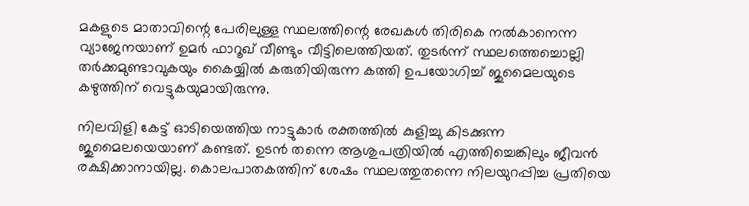മകളുടെ മാതാവിന്റെ പേരിലുള്ള സ്ഥലത്തിന്റെ രേഖകൾ തിരികെ നൽകാനെന്ന വ്യാജേനയാണ് ഉമർ ഫാറൂഖ് വീണ്ടും വീട്ടിലെത്തിയത്. തുടർന്ന് സ്ഥലത്തെച്ചൊല്ലി തർക്കമുണ്ടാവുകയും കൈയ്യിൽ കരുതിയിരുന്ന കത്തി ഉപയോഗിച്ച് ജുമൈലയുടെ കഴുത്തിന് വെട്ടുകയുമായിരുന്നു.

നിലവിളി കേട്ട് ഓടിയെത്തിയ നാട്ടുകാർ രക്തത്തിൽ കുളിച്ചു കിടക്കുന്ന ജുമൈലയെയാണ് കണ്ടത്. ഉടൻ തന്നെ ആശുപത്രിയിൽ എത്തിച്ചെങ്കിലും ജീവൻ രക്ഷിക്കാനായില്ല. കൊലപാതകത്തിന് ശേഷം സ്ഥലത്തുതന്നെ നിലയുറപ്പിച്ച പ്രതിയെ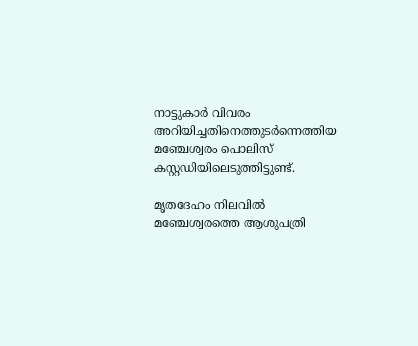നാട്ടുകാർ വിവരം അറിയിച്ചതിനെത്തുടർന്നെത്തിയ മഞ്ചേശ്വരം പൊലിസ് കസ്റ്റഡിയിലെടുത്തിട്ടുണ്ട്.

മൃതദേഹം നിലവിൽ മഞ്ചേശ്വരത്തെ ആശുപത്രി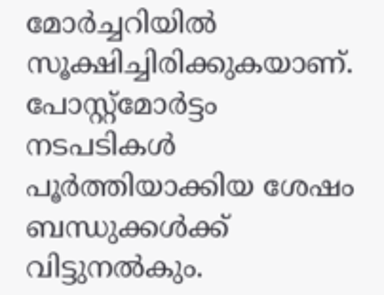മോർച്ചറിയിൽ സൂക്ഷിച്ചിരിക്കുകയാണ്. പോസ്റ്റ്‌മോർട്ടം നടപടികൾ പൂർത്തിയാക്കിയ ശേഷം ബന്ധുക്കൾക്ക് വിട്ടുനൽകും.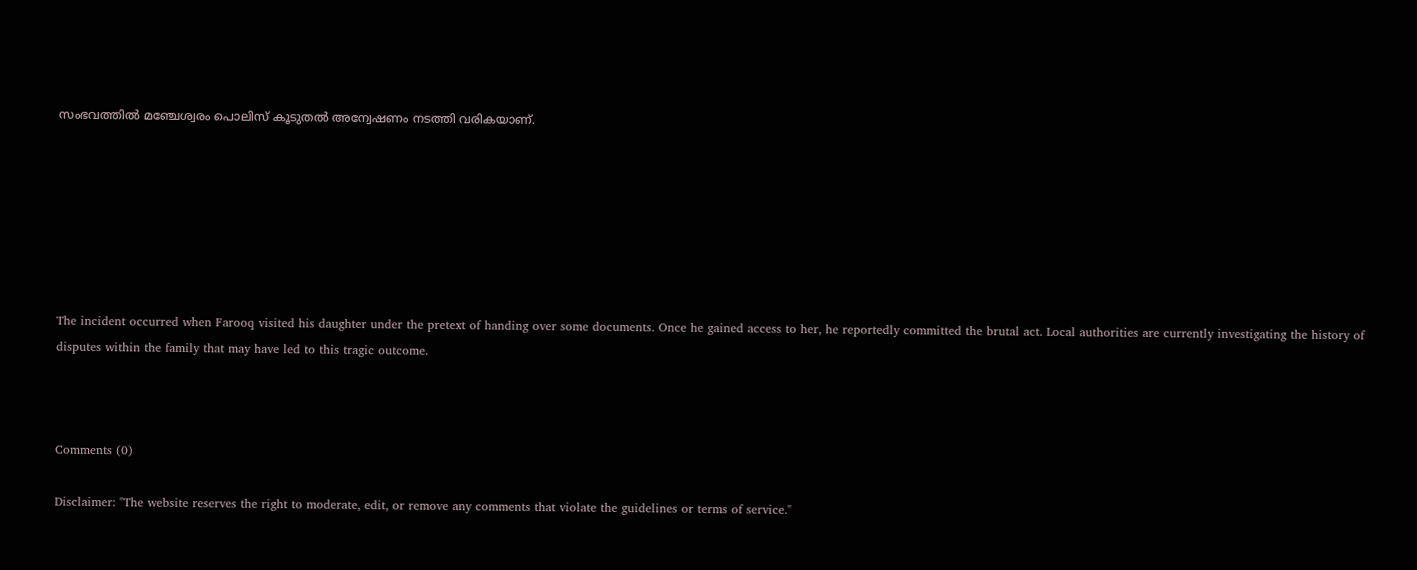സംഭവത്തിൽ മഞ്ചേശ്വരം പൊലിസ് കൂടുതൽ അന്വേഷണം നടത്തി വരികയാണ്.







The incident occurred when Farooq visited his daughter under the pretext of handing over some documents. Once he gained access to her, he reportedly committed the brutal act. Local authorities are currently investigating the history of disputes within the family that may have led to this tragic outcome.



Comments (0)

Disclaimer: "The website reserves the right to moderate, edit, or remove any comments that violate the guidelines or terms of service."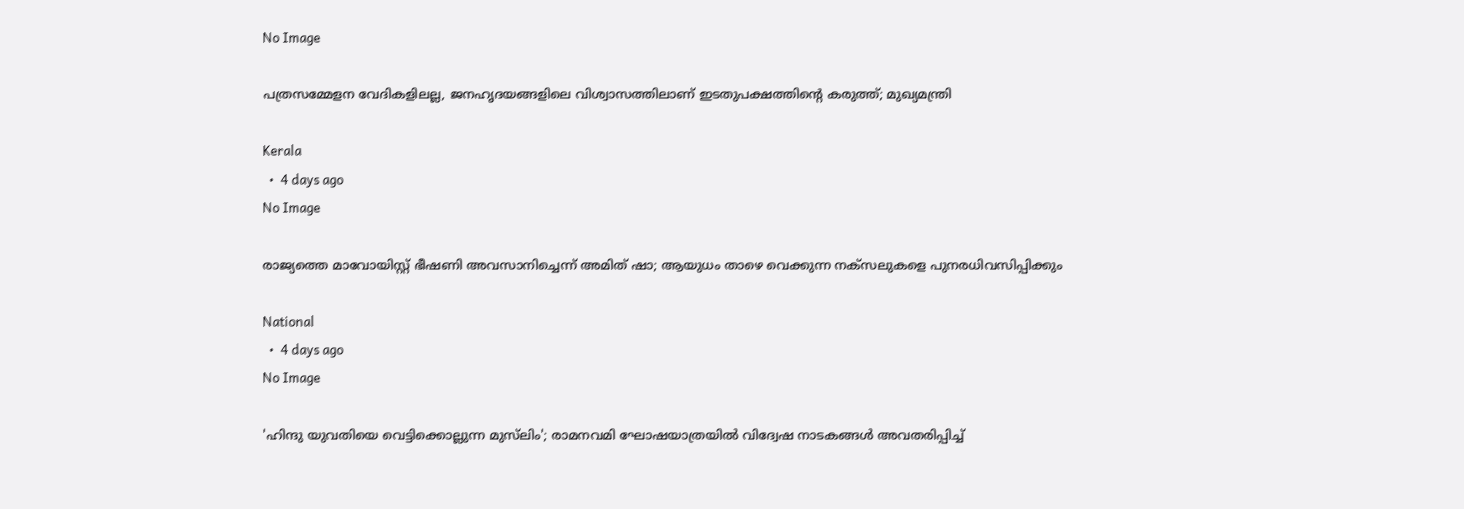No Image

പത്രസമ്മേളന വേദികളിലല്ല, ജനഹൃദയങ്ങളിലെ വിശ്വാസത്തിലാണ് ഇടതുപക്ഷത്തിന്റെ കരുത്ത്; മുഖ്യമന്ത്രി

Kerala
  •  4 days ago
No Image

രാജ്യത്തെ മാവോയിസ്റ്റ് ഭീഷണി അവസാനിച്ചെന്ന് അമിത് ഷാ; ആയുധം താഴെ വെക്കുന്ന നക്‌സലുകളെ പുനരധിവസിപ്പിക്കും

National
  •  4 days ago
No Image

'ഹിന്ദു യുവതിയെ വെട്ടിക്കൊല്ലുന്ന മുസ്‌ലിം'; രാമനവമി ഘോഷയാത്രയില്‍ വിദ്വേഷ നാടകങ്ങള്‍ അവതരിപ്പിച്ച്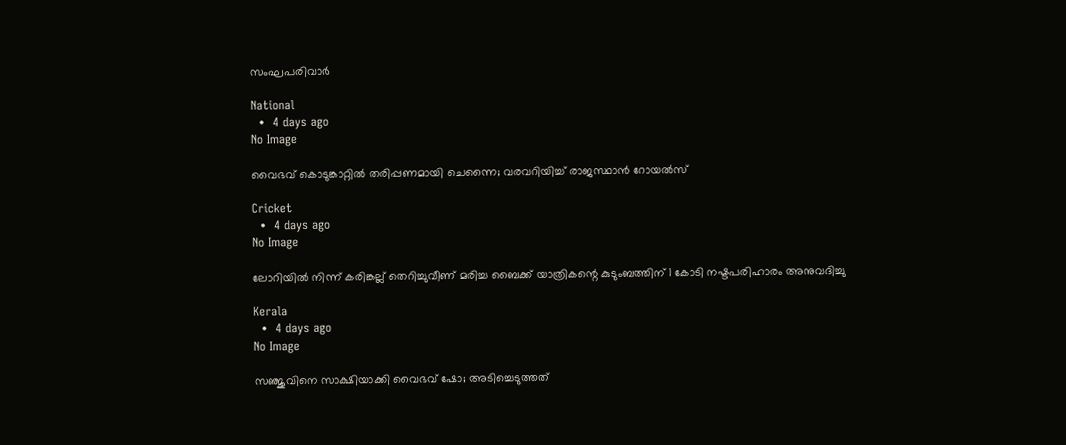സംഘപരിവാര്‍

National
  •  4 days ago
No Image

വൈഭവ്‌ കൊടുങ്കാറ്റിൽ തരിപ്പണമായി ചെന്നൈ; വരവറിയിച്ച് രാജസ്ഥാൻ റോയൽസ്

Cricket
  •  4 days ago
No Image

ലോറിയില്‍ നിന്ന് കരിങ്കല്ല് തെറിച്ചുവീണ് മരിച്ച ബൈക്ക് യാത്രികന്റെ കുടുംബത്തിന് 1 കോടി നഷ്ടപരിഹാരം അനുവദിച്ചു

Kerala
  •  4 days ago
No Image

സഞ്ജുവിനെ സാക്ഷിയാക്കി വൈഭവ് ഷോ; അടിച്ചെടുത്തത്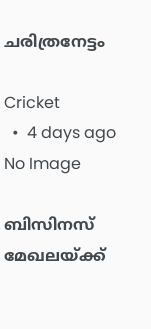ചരിത്രനേട്ടം

Cricket
  •  4 days ago
No Image

ബിസിനസ് മേഖലയ്ക്ക്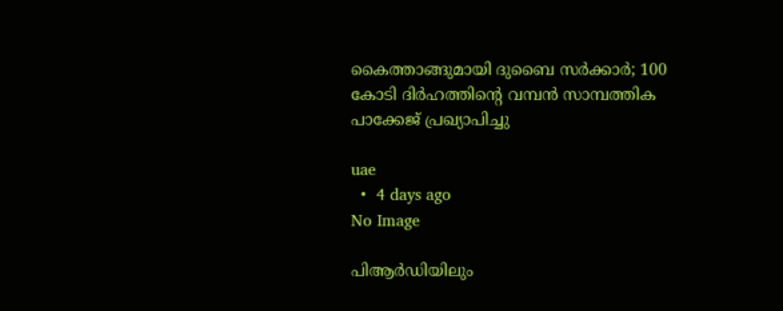കൈത്താങ്ങുമായി ദുബൈ സർക്കാർ; 100 കോടി ദിർഹത്തിന്റെ വമ്പൻ സാമ്പത്തിക പാക്കേജ് പ്രഖ്യാപിച്ചു

uae
  •  4 days ago
No Image

പിആര്‍ഡിയിലും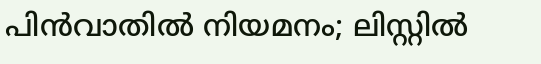പിന്‍വാതില്‍ നിയമനം; ലിസ്റ്റില്‍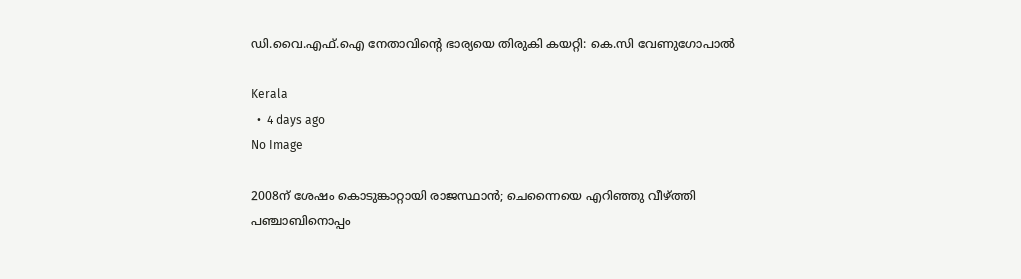ഡി.വൈ.എഫ്.ഐ നേതാവിന്റെ ഭാര്യയെ തിരുകി കയറ്റി: കെ.സി വേണുഗോപാല്‍

Kerala
  •  4 days ago
No Image

2008ന് ശേഷം കൊടുങ്കാറ്റായി രാജസ്ഥാൻ; ചെന്നൈയെ എറിഞ്ഞു വീഴ്ത്തി പഞ്ചാബിനൊപ്പം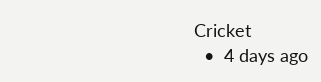Cricket
  •  4 days ago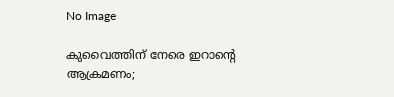No Image

കുവൈത്തിന് നേരെ ഇറാന്റെ ആക്രമണം;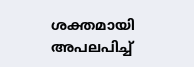ശക്തമായി അപലപിച്ച്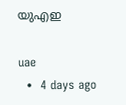യുഎഇ

uae
  •  4 days ago